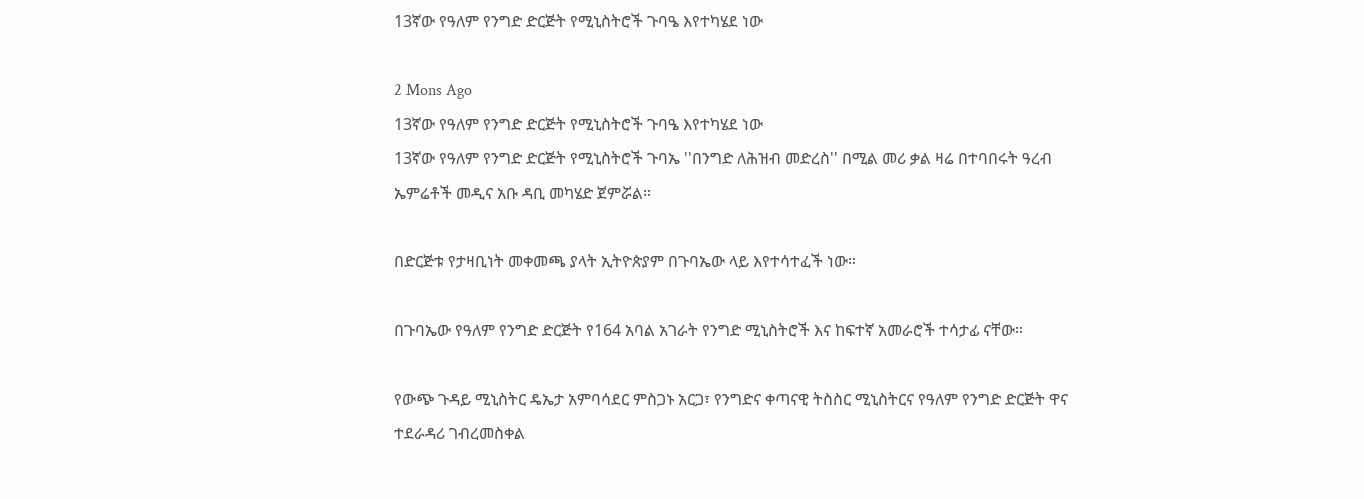13ኛው የዓለም የንግድ ድርጅት የሚኒስትሮች ጉባዔ እየተካሄደ ነው

2 Mons Ago
13ኛው የዓለም የንግድ ድርጅት የሚኒስትሮች ጉባዔ እየተካሄደ ነው
13ኛው የዓለም የንግድ ድርጅት የሚኒስትሮች ጉባኤ ''በንግድ ለሕዝብ መድረስ'' በሚል መሪ ቃል ዛሬ በተባበሩት ዓረብ ኤምሬቶች መዲና አቡ ዳቢ መካሄድ ጀምሯል።

በድርጅቱ የታዛቢነት መቀመጫ ያላት ኢትዮጵያም በጉባኤው ላይ እየተሳተፈች ነው።

በጉባኤው የዓለም የንግድ ድርጅት የ164 አባል አገራት የንግድ ሚኒስትሮች እና ከፍተኛ አመራሮች ተሳታፊ ናቸው።

የውጭ ጉዳይ ሚኒስትር ዴኤታ አምባሳደር ምስጋኑ አርጋ፣ የንግድና ቀጣናዊ ትስስር ሚኒስትርና የዓለም የንግድ ድርጅት ዋና ተደራዳሪ ገብረመስቀል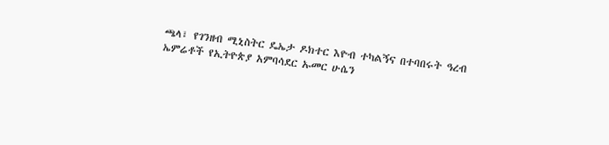ጫላ፣ የገንዘብ ሚኒስትር ዴኤታ ዶክተር እዮብ ተካልኝና በተባበሩት ዓረብ ኤምሬቶች የኢትዮጵያ አምባሳደር ኡመር ሁሴን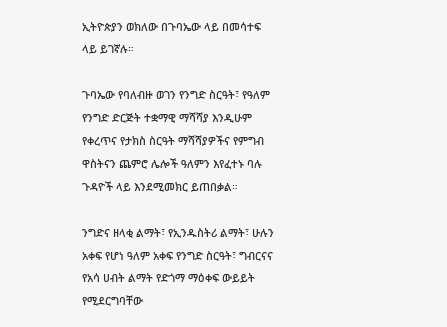ኢትዮጵያን ወክለው በጉባኤው ላይ በመሳተፍ ላይ ይገኛሉ።

ጉባኤው የባለብዙ ወገን የንግድ ስርዓት፣ የዓለም የንግድ ድርጅት ተቋማዊ ማሻሻያ እንዲሁም የቀረጥና የታክስ ስርዓት ማሻሻያዎችና የምግብ ዋስትናን ጨምሮ ሌሎች ዓለምን እየፈተኑ ባሉ ጉዳዮች ላይ እንደሚመክር ይጠበቃል።

ንግድና ዘላቂ ልማት፣ የኢንዱስትሪ ልማት፣ ሁሉን አቀፍ የሆነ ዓለም አቀፍ የንግድ ስርዓት፣ ግብርናና የአሳ ሀብት ልማት የድጎማ ማዕቀፍ ውይይት የሚደርግባቸው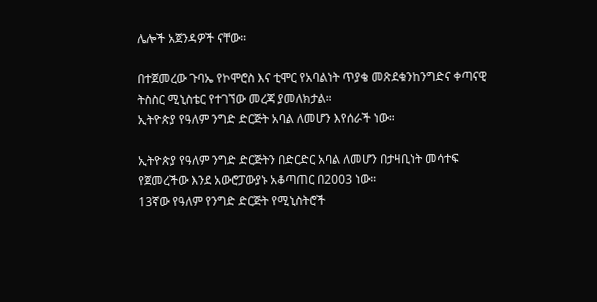ሌሎች አጀንዳዎች ናቸው።

በተጀመረው ጉባኤ የኮሞሮስ እና ቲሞር የአባልነት ጥያቄ መጽደቁንከንግድና ቀጣናዊ ትስስር ሚኒስቴር የተገኘው መረጃ ያመለክታል።
ኢትዮጵያ የዓለም ንግድ ድርጅት አባል ለመሆን እየሰራች ነው።

ኢትዮጵያ የዓለም ንግድ ድርጅትን በድርድር አባል ለመሆን በታዛቢነት መሳተፍ የጀመረችው እንደ አውሮፓውያኑ አቆጣጠር በ2003 ነው።
13ኛው የዓለም የንግድ ድርጅት የሚኒስትሮች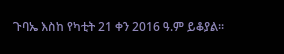ጉባኤ እስከ የካቲት 21 ቀን 2016 ዓ.ም ይቆያል።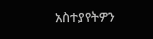አስተያየትዎን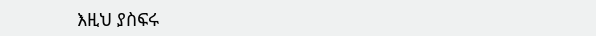እዚህ ያስፍሩ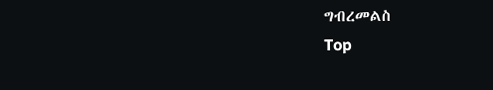ግብረመልስ
Top